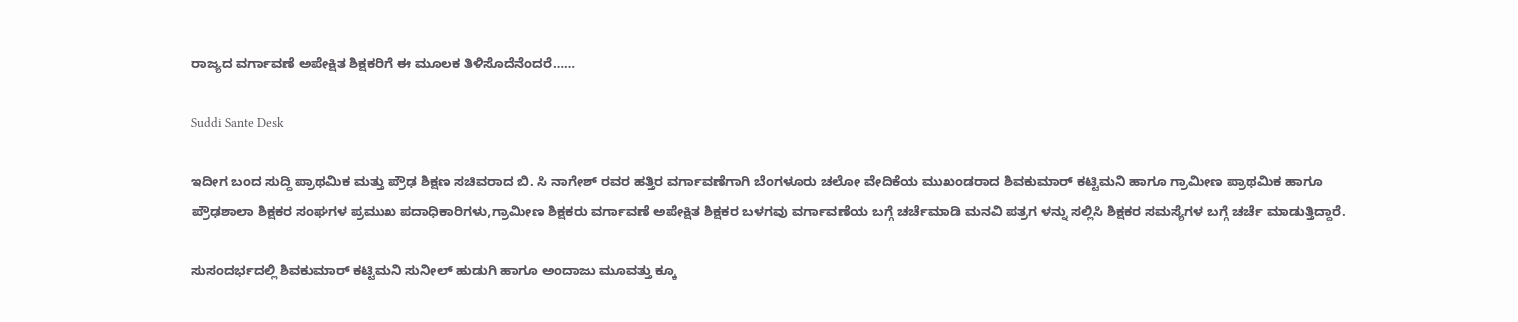ರಾಜ್ಯದ ವರ್ಗಾವಣೆ ಅಪೇಕ್ಷಿತ ಶಿಕ್ಷಕರಿಗೆ ಈ ಮೂಲಕ ತಿಳಿಸೊದೆನೆಂದರೆ……

Suddi Sante Desk

ಇದೀಗ ಬಂದ ಸುದ್ದಿ ಪ್ರಾಥಮಿಕ ಮತ್ತು ಪ್ರೌಢ ಶಿಕ್ಷಣ ಸಚಿವರಾದ ಬಿ. ಸಿ ನಾಗೇಶ್ ರವರ ಹತ್ತಿರ ವರ್ಗಾವಣೆಗಾಗಿ ಬೆಂಗಳೂರು ಚಲೋ ವೇದಿಕೆಯ ಮುಖಂಡರಾದ ಶಿವಕುಮಾರ್ ಕಟ್ಟಿಮನಿ ಹಾಗೂ ಗ್ರಾಮೀಣ ಪ್ರಾಥಮಿಕ ಹಾಗೂ ಪ್ರೌಢಶಾಲಾ ಶಿಕ್ಷಕರ ಸಂಘಗಳ ಪ್ರಮುಖ ಪದಾಧಿಕಾರಿಗಳು,ಗ್ರಾಮೀಣ ಶಿಕ್ಷಕರು ವರ್ಗಾವಣೆ ಅಪೇಕ್ಷಿತ ಶಿಕ್ಷಕರ ಬಳಗವು ವರ್ಗಾವಣೆಯ ಬಗ್ಗೆ ಚರ್ಚೆಮಾಡಿ ಮನವಿ ಪತ್ರಗ ಳನ್ನು ಸಲ್ಲಿಸಿ ಶಿಕ್ಷಕರ ಸಮಸ್ಯೆಗಳ ಬಗ್ಗೆ ಚರ್ಚೆ ಮಾಡುತ್ತಿದ್ದಾರೆ.

ಸುಸಂದರ್ಭದಲ್ಲಿ ಶಿವಕುಮಾರ್ ಕಟ್ಟಿಮನಿ ಸುನೀಲ್ ಹುಡುಗಿ ಹಾಗೂ ಅಂದಾಜು ಮೂವತ್ತು ಕ್ಕೂ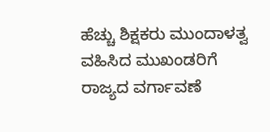ಹೆಚ್ಚು ಶಿಕ್ಷಕರು ಮುಂದಾಳತ್ವ ವಹಿಸಿದ ಮುಖಂಡರಿಗೆ ರಾಜ್ಯದ ವರ್ಗಾವಣೆ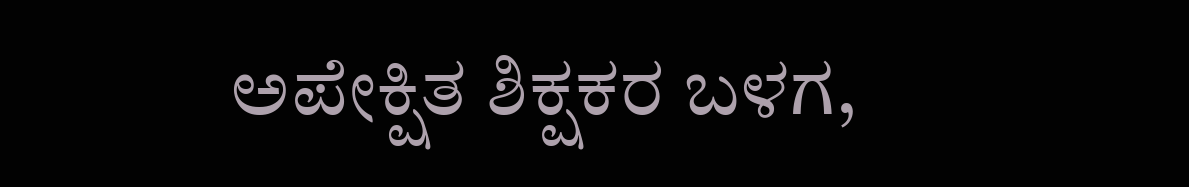ಅಪೇಕ್ಷಿತ ಶಿಕ್ಷಕರ ಬಳಗ,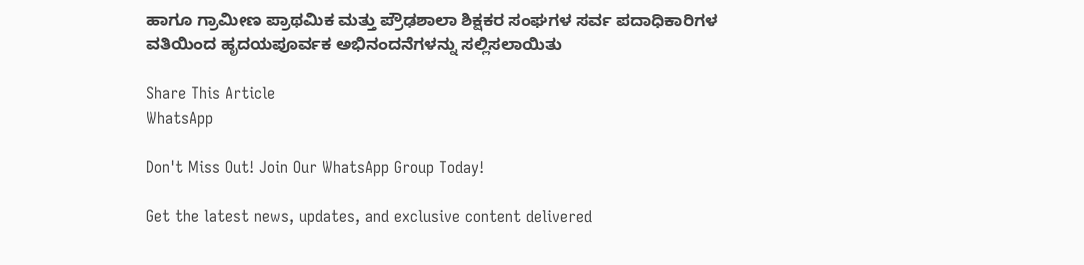ಹಾಗೂ ಗ್ರಾಮೀಣ ಪ್ರಾಥಮಿಕ ಮತ್ತು ಪ್ರೌಢಶಾಲಾ ಶಿಕ್ಷಕರ ಸಂಘಗಳ ಸರ್ವ ಪದಾಧಿಕಾರಿಗಳ ವತಿಯಿಂದ ಹೃದಯಪೂರ್ವಕ ಅಭಿನಂದನೆಗಳನ್ನು ಸಲ್ಲಿಸಲಾಯಿತು

Share This Article
WhatsApp

Don't Miss Out! Join Our WhatsApp Group Today!

Get the latest news, updates, and exclusive content delivered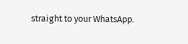straight to your WhatsApp.